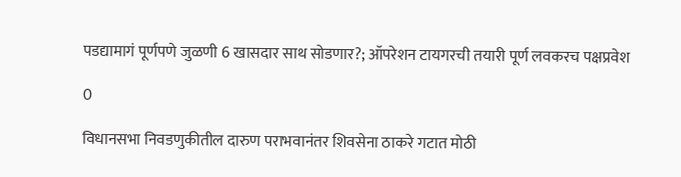पडद्यामागं पूर्णपणे जुळणी 6 खासदार साथ सोडणार?; ऑपरेशन टायगरची तयारी पूर्ण लवकरच पक्षप्रवेश

0

विधानसभा निवडणुकीतील दारुण पराभवानंतर शिवसेना ठाकरे गटात मोठी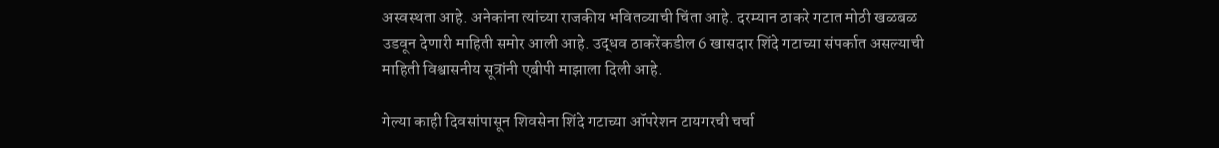अस्वस्थता आहे. अनेकांना त्यांच्या राजकीय भवितव्याची चिंता आहे. दरम्यान ठाकरे गटात मोठी खळबळ उडवून देणारी माहिती समोर आली आहे. उद्धव ठाकरेंकडील 6 खासदार शिंदे गटाच्या संपर्कात असल्याची माहिती विश्वासनीय सूत्रांनी एबीपी माझाला दिली आहे.

गेल्या काही दिवसांपासून शिवसेना शिंदे गटाच्या ऑपरेशन टायगरची चर्चा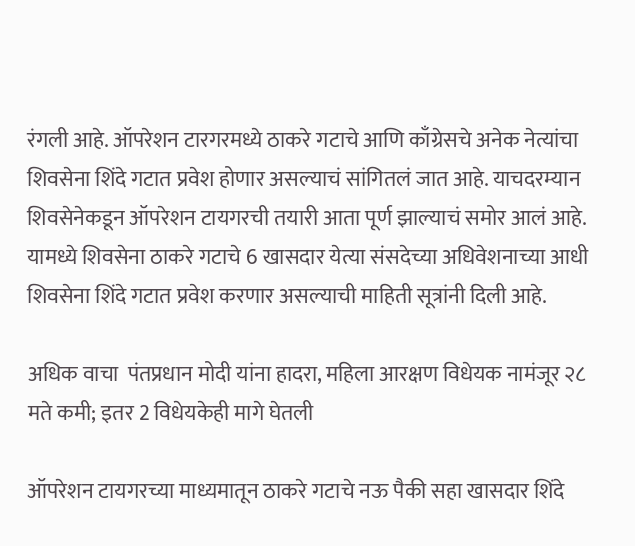रंगली आहे. ऑपरेशन टारगरमध्ये ठाकरे गटाचे आणि काँग्रेसचे अनेक नेत्यांचा शिवसेना शिंदे गटात प्रवेश होणार असल्याचं सांगितलं जात आहे. याचदरम्यान शिवसेनेकडून ऑपरेशन टायगरची तयारी आता पूर्ण झाल्याचं समोर आलं आहे. यामध्ये शिवसेना ठाकरे गटाचे 6 खासदार येत्या संसदेच्या अधिवेशनाच्या आधी शिवसेना शिंदे गटात प्रवेश करणार असल्याची माहिती सूत्रांनी दिली आहे.

अधिक वाचा  पंतप्रधान मोदी यांना हादरा, महिला आरक्षण विधेयक नामंजूर २८ मते कमी; इतर 2 विधेयकेही मागे घेतली

ऑपरेशन टायगरच्या माध्यमातून ठाकरे गटाचे नऊ पैकी सहा खासदार शिंदे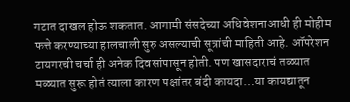गटात दाखल होऊ शकतात. आगामी संसदेच्या अधिवेशनाआधी ही मोहीम फत्ते करण्याच्या हालचाली सुरु असल्याची सूत्रांची माहिती आहे. ऑपरेशन टायगरची चर्चा ही अनेक दिवसांपासून होती. पण खासदाराचं तळ्यात मळ्यात सुरू होतं त्याला कारण पक्षांतर बंदी कायदा…या कायद्यातून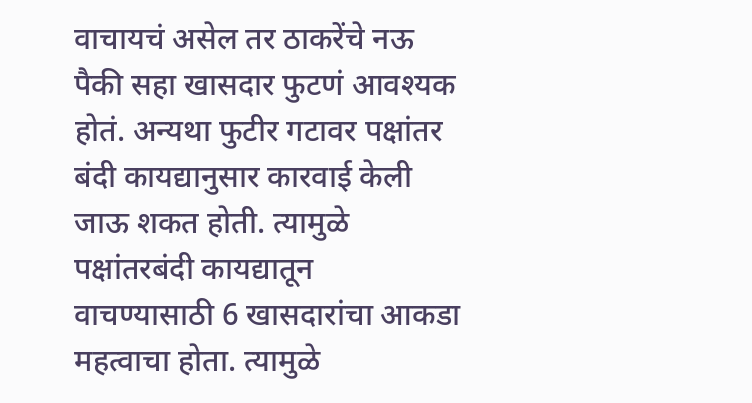वाचायचं असेल तर ठाकरेंचे नऊ पैकी सहा खासदार फुटणं आवश्यक होतं. अन्यथा फुटीर गटावर पक्षांतर बंदी कायद्यानुसार कारवाई केली जाऊ शकत होती. त्यामुळे पक्षांतरबंदी कायद्यातून वाचण्यासाठी 6 खासदारांचा आकडा महत्वाचा होता. त्यामुळे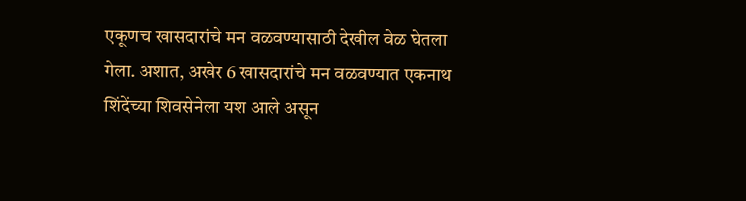एकूणच खासदारांचे मन वळवण्यासाठी देखील वेळ घेतला गेला. अशात, अखेर 6 खासदारांचे मन वळवण्यात एकनाथ शिंदेंच्या शिवसेनेला यश आले असून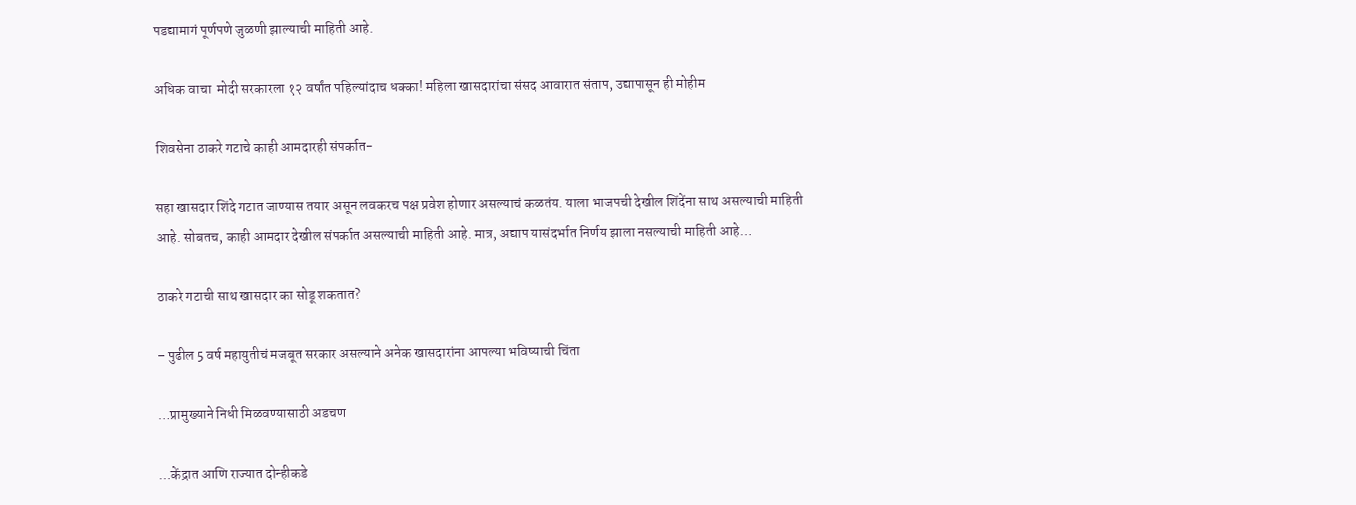पडद्यामागं पूर्णपणे जुळणी झाल्याची माहिती आहे.

अधिक वाचा  मोदी सरकारला १२ वर्षांत पहिल्यांदाच धक्का! महिला खासदारांचा संसद आवारात संताप, उद्यापासून ही मोहीम

शिवसेना ठाकरे गटाचे काही आमदारही संपर्कात-

सहा खासदार शिंदे गटात जाण्यास तयार असून लवकरच पक्ष प्रवेश होणार असल्याचं कळतंय. याला भाजपची देखील शिंदेंना साथ असल्याची माहिती आहे. सोबतच, काही आमदार देखील संपर्कात असल्याची माहिती आहे. मात्र, अद्याप यासंदर्भात निर्णय झाला नसल्याची माहिती आहे…

ठाकरे गटाची साथ खासदार का सोडू शकतात?

– पुढील 5 वर्ष महायुतीचं मजबूत सरकार असल्याने अनेक खासदारांना आपल्या भविष्याची चिंता

…प्रामुख्याने निधी मिळवण्यासाठी अडचण

…केंद्रात आणि राज्यात दोन्हीकडे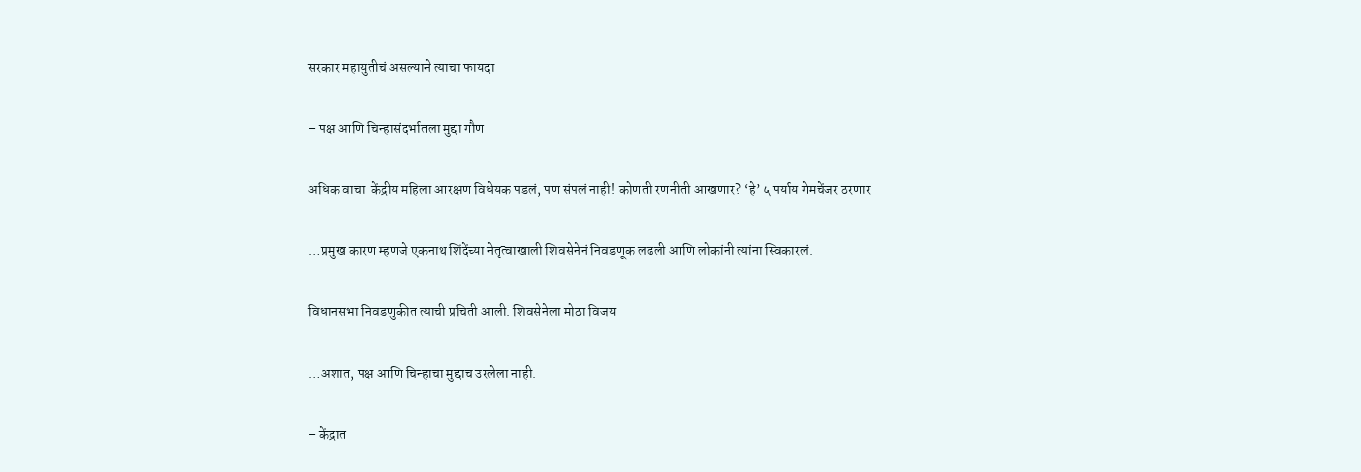सरकार महायुतीचं असल्याने त्याचा फायदा

– पक्ष आणि चिन्हासंदर्भातला मुद्दा गौण

अधिक वाचा  केंद्रीय महिला आरक्षण विधेयक पडलं, पण संपलं नाही! कोणती रणनीती आखणार? ‘हे’ ५ पर्याय गेमचेंजर ठरणार

…प्रमुख कारण म्हणजे एकनाथ शिंदेंच्या नेतृत्वाखाली शिवसेनेनं निवडणूक लढली आणि लोकांनी त्यांना स्विकारलं.

विधानसभा निवडणुकीत त्याची प्रचिती आली. शिवसेनेला मोठा विजय

…अशात, पक्ष आणि चिन्हाचा मुद्दाच उरलेला नाही.

– केंद्रात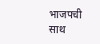भाजपची साथ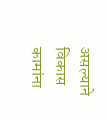असल्याने विकास कामांना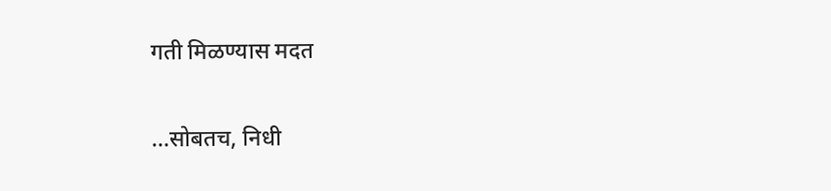गती मिळण्यास मदत

…सोबतच, निधी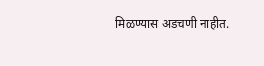मिळण्यास अडचणी नाहीत.